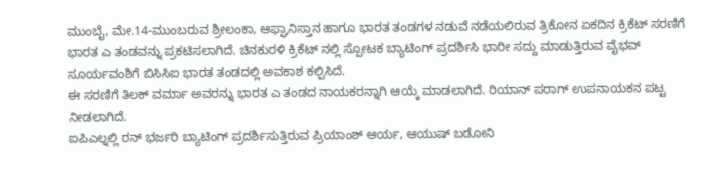ಮುಂಬೈ, ಮೇ.14-ಮುಂಬರುವ ಶ್ರೀಲಂಕಾ, ಆಫ್ಘಾನಿಸ್ತಾನ ಹಾಗೂ ಭಾರತ ತಂಡಗಳ ನಡುವೆ ನಡೆಯಲಿರುವ ತ್ರಿಕೋನ ಏಕದಿನ ಕ್ರಿಕೆಟ್ ಸರಣಿಗೆ ಭಾರತ ಎ ತಂಡವನ್ನು ಪ್ರಕಟಿಸಲಾಗಿದೆ. ಚಿನಕುರಳಿ ಕ್ರಿಕೆಟ್ ನಲ್ಲಿ ಸ್ಪೋಟಕ ಬ್ಯಾಟಿಂಗ್ ಪ್ರದರ್ಶಿಸಿ ಭಾರೀ ಸದ್ದು ಮಾಡುತ್ತಿರುವ ವೈಭವ್ ಸೂರ್ಯವಂಶಿಗೆ ಬಿಸಿಸಿಐ ಭಾರತ ತಂಡದಲ್ಲಿ ಅವಕಾಶ ಕಲ್ಪಿಸಿದೆ.
ಈ ಸರಣಿಗೆ ತಿಲಕ್ ವರ್ಮಾ ಅವರನ್ನು ಭಾರತ ಎ ತಂಡದ ನಾಯಕರನ್ನಾಗಿ ಆಯ್ಕೆ ಮಾಡಲಾಗಿದೆ. ರಿಯಾನ್ ಪರಾಗ್ ಉಪನಾಯಕನ ಪಟ್ಟ ನೀಡಲಾಗಿದೆ.
ಐಪಿಎಲ್ನಲ್ಲಿ ರನ್ ಭರ್ಜರಿ ಬ್ಯಾಟಿಂಗ್ ಪ್ರದರ್ಶಿಸುತ್ತಿರುವ ಪ್ರಿಯಾಂಶ್ ಆರ್ಯ, ಆಯುಷ್ ಬಡೋನಿ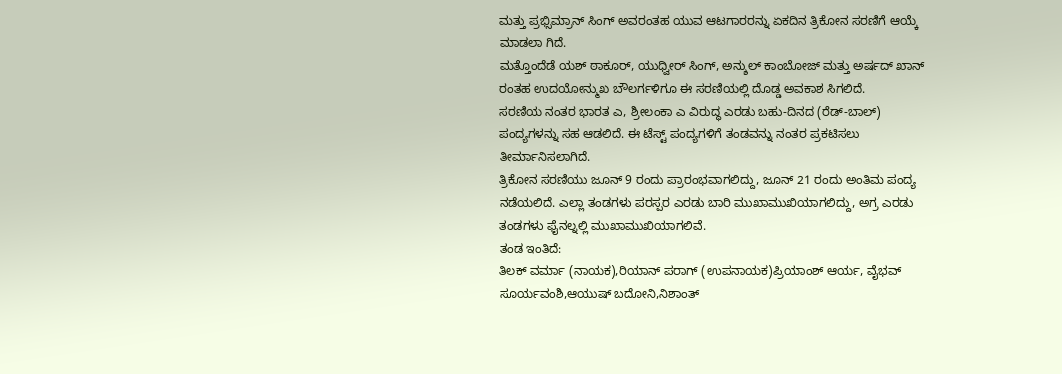ಮತ್ತು ಪ್ರಭ್ಸಿಮ್ರಾನ್ ಸಿಂಗ್ ಅವರಂತಹ ಯುವ ಆಟಗಾರರನ್ನು ಏಕದಿನ ತ್ರಿಕೋನ ಸರಣಿಗೆ ಆಯ್ಕೆ ಮಾಡಲಾ ಗಿದೆ.
ಮತ್ತೊಂದೆಡೆ ಯಶ್ ಠಾಕೂರ್, ಯುಧ್ವೀರ್ ಸಿಂಗ್, ಅನ್ಶುಲ್ ಕಾಂಬೋಜ್ ಮತ್ತು ಅರ್ಷದ್ ಖಾನ್ ರಂತಹ ಉದಯೋನ್ಮುಖ ಬೌಲರ್ಗಳಿಗೂ ಈ ಸರಣಿಯಲ್ಲಿ ದೊಡ್ಡ ಅವಕಾಶ ಸಿಗಲಿದೆ.
ಸರಣಿಯ ನಂತರ ಭಾರತ ಎ, ಶ್ರೀಲಂಕಾ ಎ ವಿರುದ್ಧ ಎರಡು ಬಹು-ದಿನದ (ರೆಡ್-ಬಾಲ್) ಪಂದ್ಯಗಳನ್ನು ಸಹ ಆಡಲಿದೆ. ಈ ಟೆಸ್ಟ್ ಪಂದ್ಯಗಳಿಗೆ ತಂಡವನ್ನು ನಂತರ ಪ್ರಕಟಿಸಲು ತೀರ್ಮಾನಿಸಲಾಗಿದೆ.
ತ್ರಿಕೋನ ಸರಣಿಯು ಜೂನ್ 9 ರಂದು ಪ್ರಾರಂಭವಾಗಲಿದ್ದು, ಜೂನ್ 21 ರಂದು ಅಂತಿಮ ಪಂದ್ಯ ನಡೆಯಲಿದೆ. ಎಲ್ಲಾ ತಂಡಗಳು ಪರಸ್ಪರ ಎರಡು ಬಾರಿ ಮುಖಾಮುಖಿಯಾಗಲಿದ್ದು, ಅಗ್ರ ಎರಡು ತಂಡಗಳು ಫೈನಲ್ನಲ್ಲಿ ಮುಖಾಮುಖಿಯಾಗಲಿವೆ.
ತಂಡ ಇಂತಿದೆ:
ತಿಲಕ್ ವರ್ಮಾ (ನಾಯಕ),ರಿಯಾನ್ ಪರಾಗ್ (ಉಪನಾಯಕ)ಪ್ರಿಯಾಂಶ್ ಆರ್ಯ, ವೈಭವ್ ಸೂರ್ಯವಂಶಿ,ಆಯುಷ್ ಬದೋನಿ,ನಿಶಾಂತ್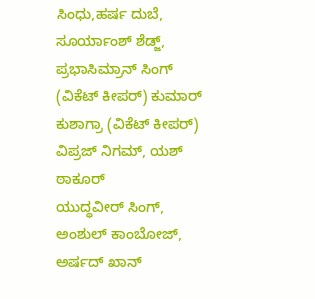ಸಿಂಧು,ಹರ್ಷ ದುಬೆ, ಸೂರ್ಯಾಂಶ್ ಶೆಡ್ಜ್, ಪ್ರಭಾಸಿಮ್ರಾನ್ ಸಿಂಗ್ (ವಿಕೆಟ್ ಕೀಪರ್) ಕುಮಾರ್ ಕುಶಾಗ್ರಾ (ವಿಕೆಟ್ ಕೀಪರ್) ವಿಪ್ರಜ್ ನಿಗಮ್, ಯಶ್ ಠಾಕೂರ್
ಯುದ್ಧವೀರ್ ಸಿಂಗ್, ಅಂಶುಲ್ ಕಾಂಬೋಜ್, ಅರ್ಷದ್ ಖಾನ್